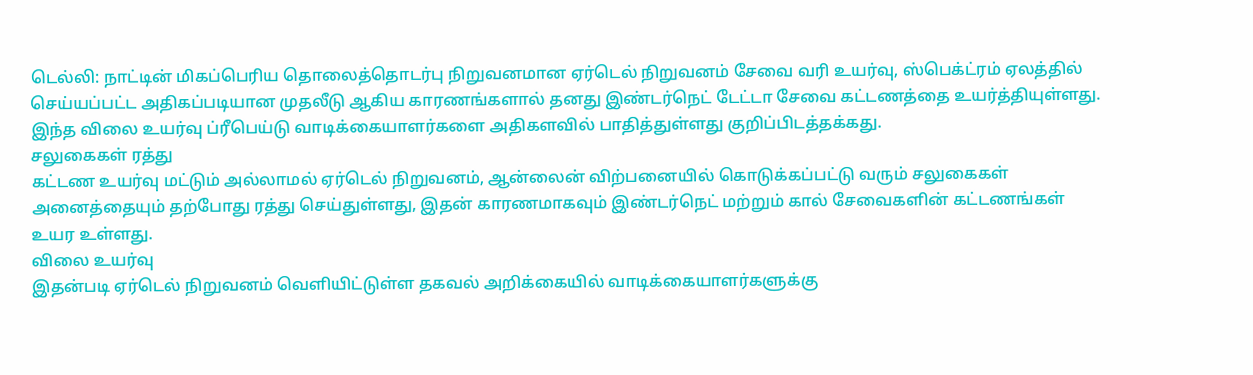டெல்லி: நாட்டின் மிகப்பெரிய தொலைத்தொடர்பு நிறுவனமான ஏர்டெல் நிறுவனம் சேவை வரி உயர்வு, ஸ்பெக்ட்ரம் ஏலத்தில் செய்யப்பட்ட அதிகப்படியான முதலீடு ஆகிய காரணங்களால் தனது இண்டர்நெட் டேட்டா சேவை கட்டணத்தை உயர்த்தியுள்ளது.
இந்த விலை உயர்வு ப்ரீபெய்டு வாடிக்கையாளர்களை அதிகளவில் பாதித்துள்ளது குறிப்பிடத்தக்கது.
சலுகைகள் ரத்து
கட்டண உயர்வு மட்டும் அல்லாமல் ஏர்டெல் நிறுவனம், ஆன்லைன் விற்பனையில் கொடுக்கப்பட்டு வரும் சலுகைகள் அனைத்தையும் தற்போது ரத்து செய்துள்ளது, இதன் காரணமாகவும் இண்டர்நெட் மற்றும் கால் சேவைகளின் கட்டணங்கள் உயர உள்ளது.
விலை உயர்வு
இதன்படி ஏர்டெல் நிறுவனம் வெளியிட்டுள்ள தகவல் அறிக்கையில் வாடிக்கையாளர்களுக்கு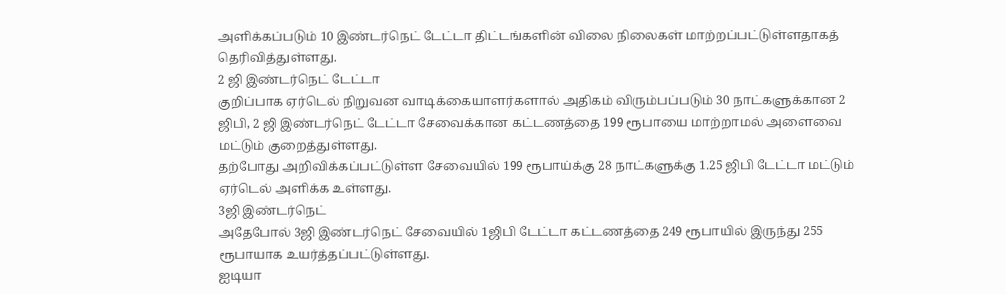அளிக்கப்படும் 10 இண்டர்நெட் டேட்டா திட்டங்களின் விலை நிலைகள் மாற்றப்பட்டுள்ளதாகத் தெரிவித்துள்ளது.
2 ஜி இண்டர்நெட் டேட்டா
குறிப்பாக ஏர்டெல் நிறுவன வாடிக்கையாளர்களால் அதிகம் விரும்பப்படும் 30 நாட்களுக்கான 2 ஜிபி, 2 ஜி இண்டர்நெட் டேட்டா சேவைக்கான கட்டணத்தை 199 ரூபாயை மாற்றாமல் அளைவை மட்டும் குறைத்துள்ளது.
தற்போது அறிவிக்கப்பட்டுள்ள சேவையில் 199 ரூபாய்க்கு 28 நாட்களுக்கு 1.25 ஜிபி டேட்டா மட்டும் ஏர்டெல் அளிக்க உள்ளது.
3ஜி இண்டர்நெட்
அதேபோல் 3ஜி இண்டர்நெட் சேவையில் 1ஜிபி டேட்டா கட்டணத்தை 249 ரூபாயில் இருந்து 255 ரூபாயாக உயர்த்தப்பட்டுள்ளது.
ஐடியா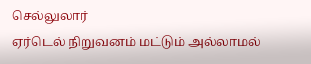செல்லுலார்
ஏர்டெல் நிறுவனம் மட்டும் அல்லாமல்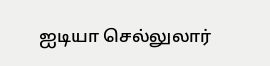ஐடியா செல்லுலார்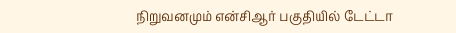நிறுவனமும் என்சிஆர் பகுதியில் டேட்டா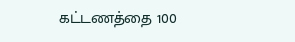கட்டணத்தை 100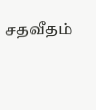சதவீதம்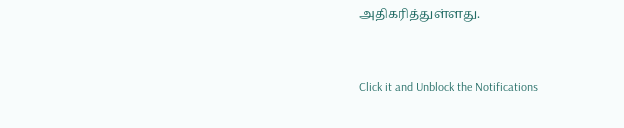அதிகரித்துள்ளது.


Click it and Unblock the Notifications